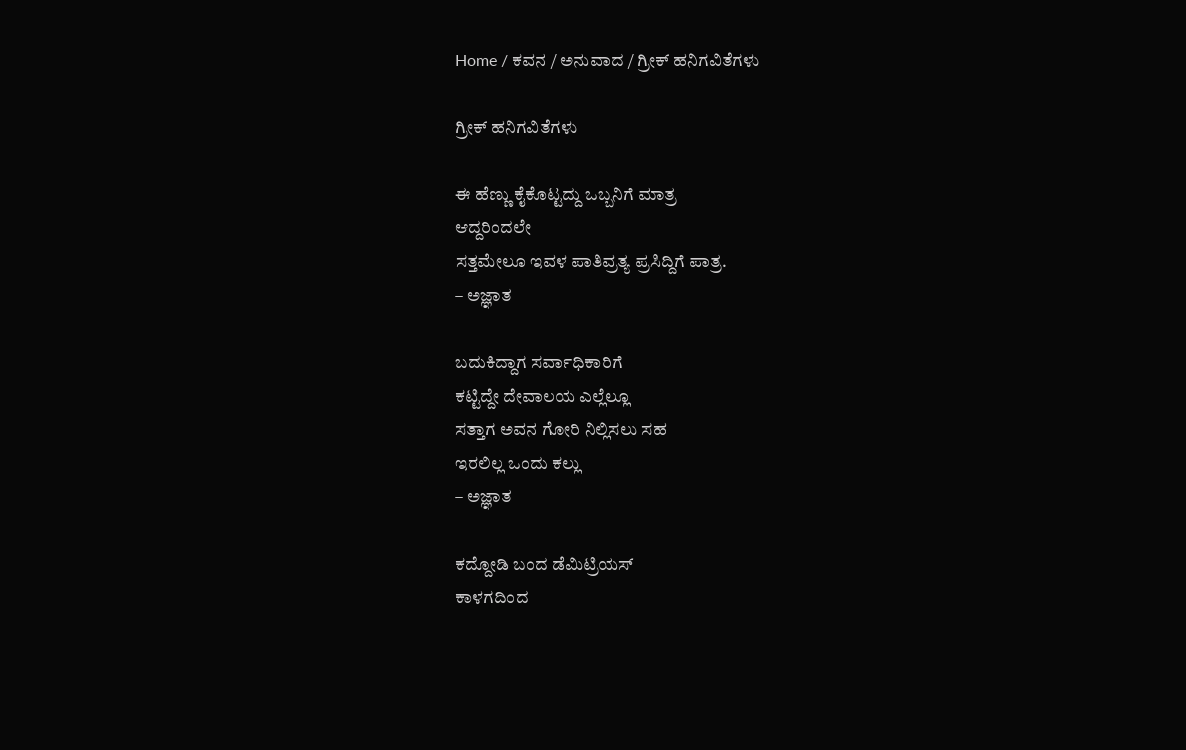Home / ಕವನ / ಅನುವಾದ / ಗ್ರೀಕ್ ಹನಿಗವಿತೆಗಳು

ಗ್ರೀಕ್ ಹನಿಗವಿತೆಗಳು

ಈ ಹೆಣ್ಣು ಕೈಕೊಟ್ಟದ್ದು ಒಬ್ಬನಿಗೆ ಮಾತ್ರ
ಆದ್ದರಿಂದಲೇ
ಸತ್ತಮೇಲೂ ಇವಳ ಪಾತಿವ್ರತ್ಯ ಪ್ರಸಿದ್ದಿಗೆ ಪಾತ್ರ.
– ಅಜ್ಞಾತ

ಬದುಕಿದ್ದಾಗ ಸರ್ವಾಧಿಕಾರಿಗೆ
ಕಟ್ಟಿದ್ದೇ ದೇವಾಲಯ ಎಲ್ಲೆಲ್ಲೂ
ಸತ್ತಾಗ ಅವನ ಗೋರಿ ನಿಲ್ಲಿಸಲು ಸಹ
ಇರಲಿಲ್ಲ ಒಂದು ಕಲ್ಲು
– ಅಜ್ಞಾತ

ಕದ್ದೋಡಿ ಬಂದ ಡೆಮಿಟ್ರಿಯಸ್
ಕಾಳಗದಿಂದ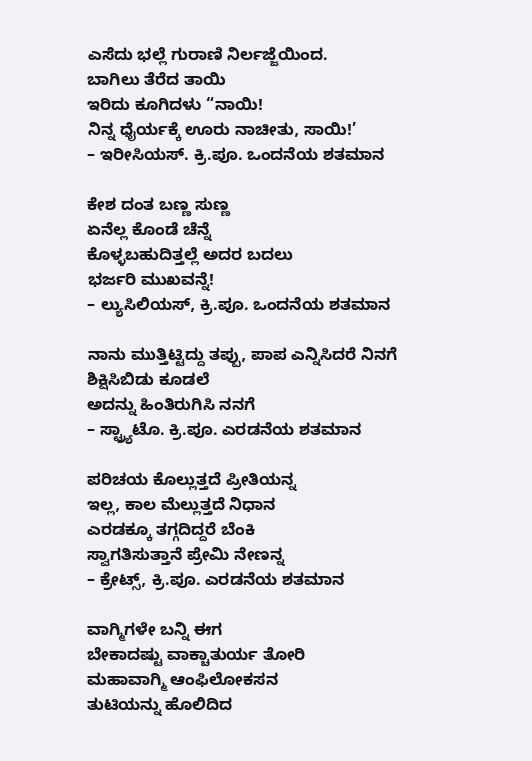ಎಸೆದು ಭಲ್ಲೆ ಗುರಾಣಿ ನಿರ್ಲಜ್ಜೆಯಿಂದ.
ಬಾಗಿಲು ತೆರೆದ ತಾಯಿ
ಇರಿದು ಕೂಗಿದಳು “ನಾಯಿ!
ನಿನ್ನ ಧೈರ್ಯಕ್ಕೆ ಊರು ನಾಚೀತು, ಸಾಯಿ!’
– ಇರೀಸಿಯಸ್. ಕ್ರಿ.ಪೂ. ಒಂದನೆಯ ಶತಮಾನ

ಕೇಶ ದಂತ ಬಣ್ಣ ಸುಣ್ಣ
ಏನೆಲ್ಲ ಕೊಂಡೆ ಚೆನ್ನೆ
ಕೊಳ್ಳಬಹುದಿತ್ತಲ್ಲೆ ಅದರ ಬದಲು
ಭರ್ಜರಿ ಮುಖವನ್ನೆ!
– ಲ್ಯುಸಿಲಿಯಸ್, ಕ್ರಿ.ಪೂ. ಒಂದನೆಯ ಶತಮಾನ

ನಾನು ಮುತ್ತಿಟ್ಟಿದ್ದು ತಪ್ಪು, ಪಾಪ ಎನ್ನಿಸಿದರೆ ನಿನಗೆ
ಶಿಕ್ಷಿಸಿಬಿಡು ಕೂಡಲೆ
ಅದನ್ನು ಹಿಂತಿರುಗಿಸಿ ನನಗೆ
– ಸ್ಟ್ರ್ಯಾಟೊ. ಕ್ರಿ.ಪೂ. ಎರಡನೆಯ ಶತಮಾನ

ಪರಿಚಯ ಕೊಲ್ಲುತ್ತದೆ ಪ್ರೀತಿಯನ್ನ
ಇಲ್ಲ, ಕಾಲ ಮೆಲ್ಲುತ್ತದೆ ನಿಧಾನ
ಎರಡಕ್ಕೂ ತಗ್ಗದಿದ್ದರೆ ಬೆಂಕಿ
ಸ್ವಾಗತಿಸುತ್ತಾನೆ ಪ್ರೇಮಿ ನೇಣನ್ನ
– ಕ್ರೇಟ್ಸ್, ಕ್ರಿ.ಪೂ. ಎರಡನೆಯ ಶತಮಾನ

ವಾಗ್ಮಿಗಳೇ ಬನ್ನಿ ಈಗ
ಬೇಕಾದಷ್ಟು ವಾಕ್ಚಾತುರ್ಯ ತೋರಿ
ಮಹಾವಾಗ್ಮಿ ಆಂಫಿಲೋಕಸನ
ತುಟಿಯನ್ನು ಹೊಲಿದಿದ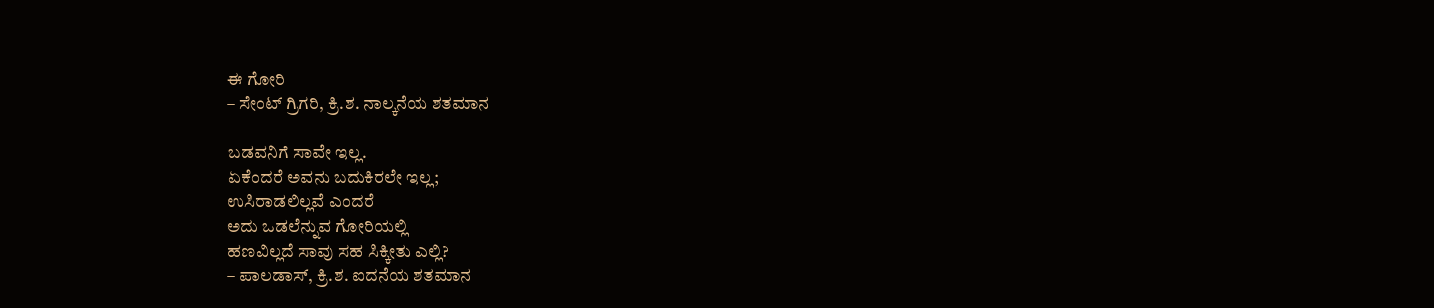ಈ ಗೋರಿ
– ಸೇಂಟ್ ಗ್ರಿಗರಿ, ಕ್ರಿ.ಶ. ನಾಲ್ಕನೆಯ ಶತಮಾನ

ಬಡವನಿಗೆ ಸಾವೇ ಇಲ್ಲ.
ಏಕೆಂದರೆ ಅವನು ಬದುಕಿರಲೇ ಇಲ್ಲ;
ಉಸಿರಾಡಲಿಲ್ಲವೆ ಎಂದರೆ
ಅದು ಒಡಲೆನ್ನುವ ಗೋರಿಯಲ್ಲಿ
ಹಣವಿಲ್ಲದೆ ಸಾವು ಸಹ ಸಿಕ್ಕೀತು ಎಲ್ಲಿ?
– ಪಾಲಡಾಸ್, ಕ್ರಿ.ಶ. ಐದನೆಯ ಶತಮಾನ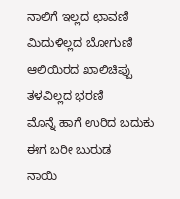ನಾಲಿಗೆ ಇಲ್ಲದ ಛಾವಣಿ
ಮಿದುಳಿಲ್ಲದ ಬೋಗುಣಿ
ಆಲಿಯಿರದ ಖಾಲಿಚಿಪ್ಪು
ತಳವಿಲ್ಲದ ಭರಣಿ
ಮೊನ್ನೆ ಹಾಗೆ ಉರಿದ ಬದುಕು
ಈಗ ಬರೀ ಬುರುಡ
ನಾಯಿ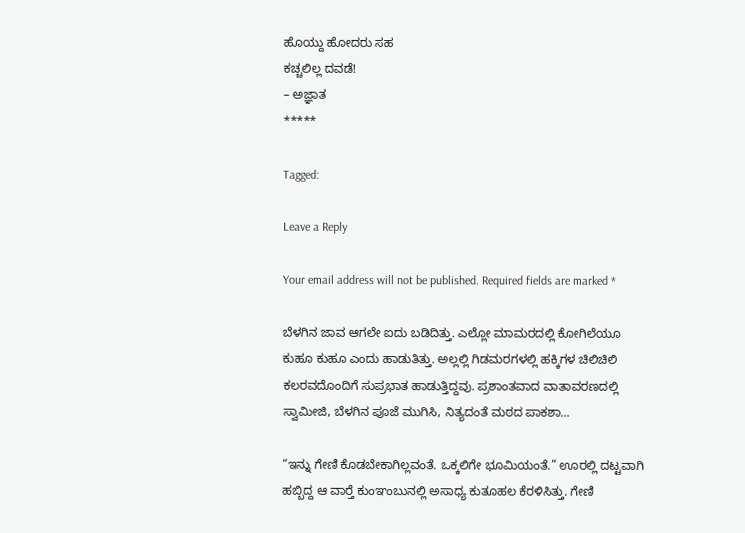ಹೊಯ್ದು ಹೋದರು ಸಹ
ಕಚ್ಚಲಿಲ್ಲ ದವಡೆ!
– ಅಜ್ಞಾತ
*****

Tagged:

Leave a Reply

Your email address will not be published. Required fields are marked *

ಬೆಳಗಿನ ಜಾವ ಆಗಲೇ ಐದು ಬಡಿದಿತ್ತು. ಎಲ್ಲೋ ಮಾಮರದಲ್ಲಿ ಕೋಗಿಲೆಯೂ ಕುಹೂ ಕುಹೂ ಎಂದು ಹಾಡುತಿತ್ತು. ಅಲ್ಲಲ್ಲಿ ಗಿಡಮರಗಳಲ್ಲಿ ಹಕ್ಕಿಗಳ ಚಿಲಿಚಿಲಿ ಕಲರವದೊಂದಿಗೆ ಸುಪ್ರಭಾತ ಹಾಡುತ್ತಿದ್ದವು. ಪ್ರಶಾಂತವಾದ ವಾತಾವರಣದಲ್ಲಿ ಸ್ವಾಮೀಜಿ, ಬೆಳಗಿನ ಪೂಜೆ ಮುಗಿಸಿ, ನಿತ್ಯದಂತೆ ಮಠದ ಪಾಕಶಾ...

“ಇನ್ನು ಗೇಣಿ ಕೊಡಬೇಕಾಗಿಲ್ಲವಂತೆ. ಒಕ್ಕಲಿಗೇ ಭೂಮಿಯಂತೆ.” ಊರಲ್ಲಿ ದಟ್ಟವಾಗಿ ಹಬ್ಬಿದ್ದ ಆ ವಾರ್‍ತೆ ಕುಂಞಂಬುನಲ್ಲಿ ಅಸಾಧ್ಯ ಕುತೂಹಲ ಕೆರಳಿಸಿತ್ತು. ಗೇಣಿ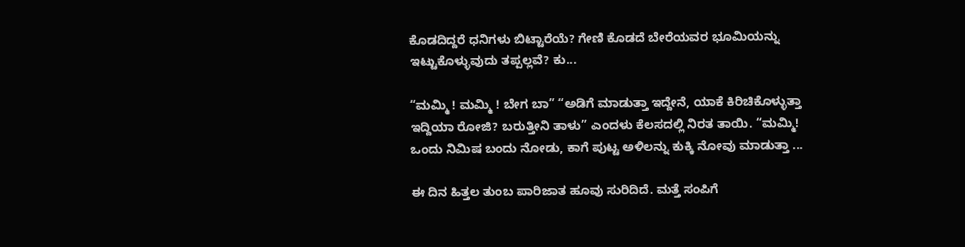ಕೊಡದಿದ್ದರೆ ಧನಿಗಳು ಬಿಟ್ಟಾರೆಯೆ? ಗೇಣಿ ಕೊಡದೆ ಬೇರೆಯವರ ಭೂಮಿಯನ್ನು ಇಟ್ಟುಕೊಳ್ಳುವುದು ತಪ್ಪಲ್ಲವೆ? ಕು...

“ಮಮ್ಮಿ ! ಮಮ್ಮಿ ! ಬೇಗ ಬಾ” “ಅಡಿಗೆ ಮಾಡುತ್ತಾ ಇದ್ದೇನೆ, ಯಾಕೆ ಕಿರಿಚಿಕೊಳ್ಳುತ್ತಾ ಇದ್ದಿಯಾ ರೋಜಿ? ಬರುತ್ತೀನಿ ತಾಳು” ಎಂದಳು ಕೆಲಸದಲ್ಲಿ ನಿರತ ತಾಯಿ. “ಮಮ್ಮಿ! ಒಂದು ನಿಮಿಷ ಬಂದು ನೋಡು, ಕಾಗೆ ಪುಟ್ಟ ಅಳಿಲನ್ನು ಕುಕ್ಕಿ ನೋವು ಮಾಡುತ್ತಾ ...

ಈ ದಿನ ಹಿತ್ತಲ ತುಂಬ ಪಾರಿಜಾತ ಹೂವು ಸುರಿದಿದೆ. ಮತ್ತೆ ಸಂಪಿಗೆ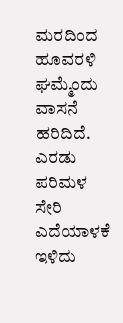ಮರದಿಂದ ಹೂವರಳಿ ಘಮ್ಮೆಂದು ವಾಸನೆ ಹರಿದಿದೆ. ಎರಡು ಪರಿಮಳ ಸೇರಿ ಎದೆಯಾಳಕೆ ಇಳಿದು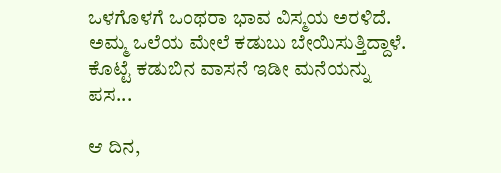ಒಳಗೊಳಗೆ ಒಂಥರಾ ಭಾವ ವಿಸ್ಮಯ ಅರಳಿದೆ. ಅಮ್ಮ ಒಲೆಯ ಮೇಲೆ ಕಡುಬು ಬೇಯಿಸುತ್ತಿದ್ದಾಳೆ. ಕೊಟ್ಟೆ ಕಡುಬಿನ ವಾಸನೆ ಇಡೀ ಮನೆಯನ್ನು ಪಸ...

ಆ ದಿನ,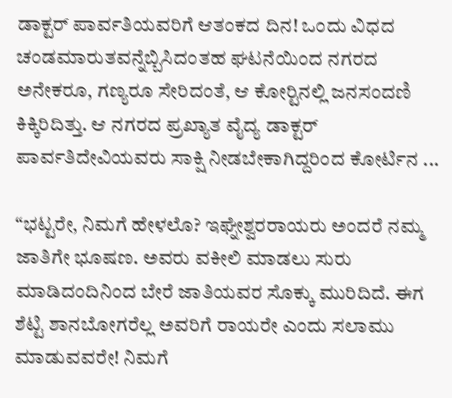ಡಾಕ್ಟರ್ ಪಾರ್ವತಿಯವರಿಗೆ ಆತಂಕದ ದಿನ! ಒಂದು ವಿಧದ ಚಂಡಮಾರುತವನ್ನೆಬ್ಬಿಸಿದಂತಹ ಘಟನೆಯಿಂದ ನಗರದ ಅನೇಕರೂ, ಗಣ್ಯರೂ ಸೇರಿದಂತೆ, ಆ ಕೋರ್‍ಟಿನಲ್ಲಿ ಜನಸಂದಣಿ ಕಿಕ್ಕಿರಿದಿತ್ತು. ಆ ನಗರದ ಪ್ರಖ್ಯಾತ ವೈದ್ಯ ಡಾಕ್ಟರ್ ಪಾರ್ವತಿದೇವಿಯವರು ಸಾಕ್ಷಿ ನೀಡಬೇಕಾಗಿದ್ದರಿಂದ ಕೋರ್ಟಿನ ...

“ಭಟ್ಟರೇ, ನಿಮಗೆ ಹೇಳಲೊ? ಇಘ್ನೇಶ್ವರರಾಯರು ಅಂದರೆ ನಮ್ಮ ಜಾತಿಗೇ ಭೂಷಣ. ಅವರು ವಕೀಲಿ ಮಾಡಲು ಸುರು ಮಾಡಿದಂದಿನಿಂದ ಬೇರೆ ಜಾತಿಯವರ ಸೊಕ್ಕು ಮುರಿದಿದೆ. ಈಗ ಶೆಟ್ಟಿ ಶಾನಬೋಗರೆಲ್ಲ ಅವರಿಗೆ ರಾಯರೇ ಎಂದು ಸಲಾಮು ಮಾಡುವವರೇ! ನಿಮಗೆ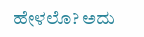ಹೇಳಲೊ? ಅದು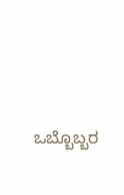ಒಬ್ಬೊಬ್ಬರ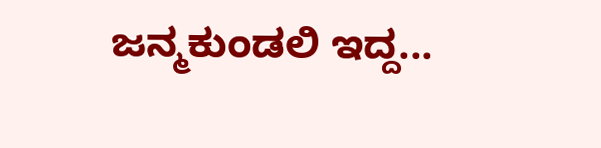ಜನ್ಮಕುಂಡಲಿ ಇದ್ದ...